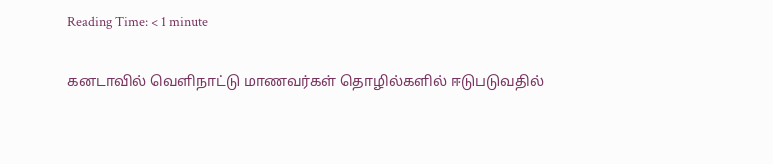Reading Time: < 1 minute

கனடாவில் வெளிநாட்டு மாணவர்கள் தொழில்களில் ஈடுபடுவதில்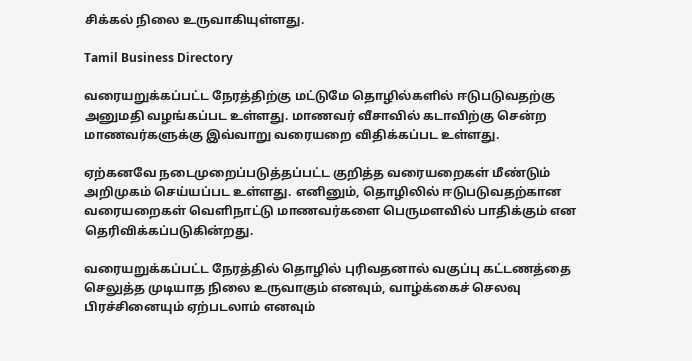சிக்கல் நிலை உருவாகியுள்ளது.

Tamil Business Directory

வரையறுக்கப்பட்ட நேரத்திற்கு மட்டுமே தொழில்களில் ஈடுபடுவதற்கு அனுமதி வழங்கப்பட உள்ளது. மாணவர் வீசாவில் கடாவிற்கு சென்ற மாணவர்களுக்கு இவ்வாறு வரையறை விதிக்கப்பட உள்ளது.

ஏற்கனவே நடைமுறைப்படுத்தப்பட்ட குறித்த வரையறைகள் மீண்டும் அறிமுகம் செய்யப்பட உள்ளது. எனினும், தொழிலில் ஈடுபடுவதற்கான வரையறைகள் வெளிநாட்டு மாணவர்களை பெருமளவில் பாதிக்கும் என தெரிவிக்கப்படுகின்றது.

வரையறுக்கப்பட்ட நேரத்தில் தொழில் புரிவதனால் வகுப்பு கட்டணத்தை செலுத்த முடியாத நிலை உருவாகும் எனவும், வாழ்க்கைச் செலவு பிரச்சினையும் ஏற்படலாம் எனவும்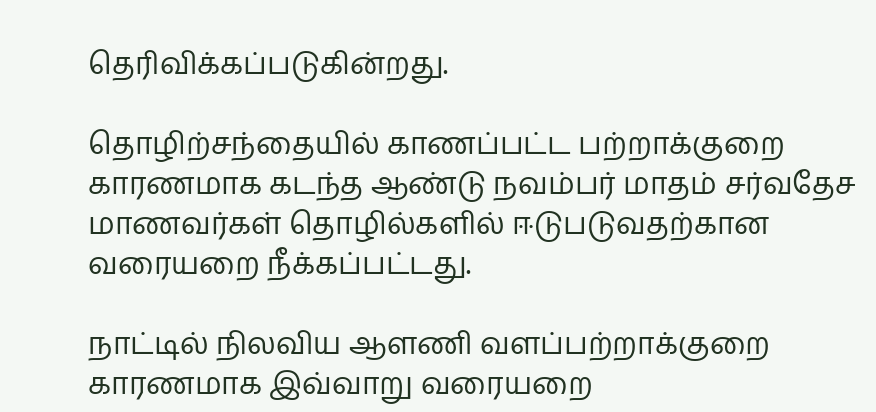தெரிவிக்கப்படுகின்றது.

தொழிற்சந்தையில் காணப்பட்ட பற்றாக்குறை காரணமாக கடந்த ஆண்டு நவம்பர் மாதம் சர்வதேச மாணவர்கள் தொழில்களில் ஈடுபடுவதற்கான வரையறை நீக்கப்பட்டது.

நாட்டில் நிலவிய ஆளணி வளப்பற்றாக்குறை காரணமாக இவ்வாறு வரையறை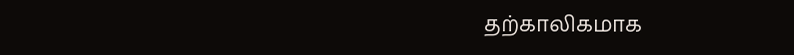தற்காலிகமாக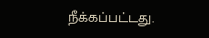நீக்கப்பட்டது.